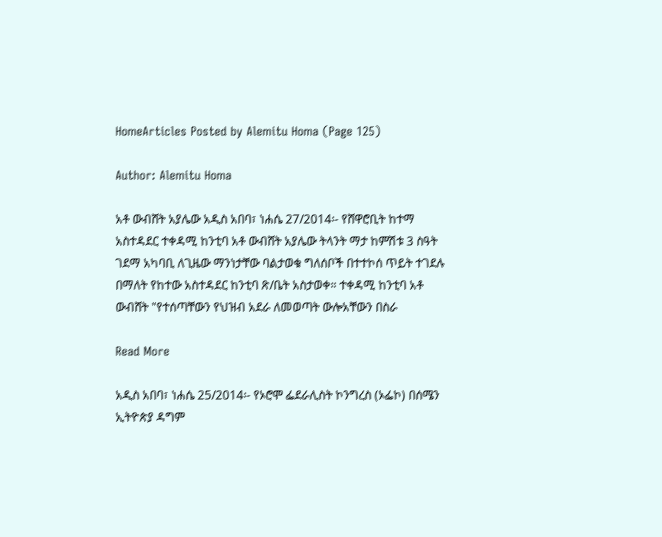HomeArticles Posted by Alemitu Homa (Page 125)

Author: Alemitu Homa

አቶ ውብሸት አያሌው አዲስ አበባ፣ ነሐሴ 27/2014፡- የሸዋሮቢት ከተማ አስተዳደር ተቀዳሚ ከንቲባ አቶ ውብሸት አያሌው ትላንት ማታ ከምሽቱ 3 ስዓት ገደማ አካባቢ ለጊዜው ማንነታቸው ባልታወቁ ግለሰቦች በተተኮሰ ጥይት ተገደሉ በማለት የከተው አስተዳደር ከንቲባ ጽ/ቤት አስታወቀ። ተቀዳሚ ከንቲባ አቶ ውብሸት "የተሰጣቸውን የህዝብ አደራ ለመወጣት ውሎአቸውን በስራ

Read More

አዲስ አበባ፣ ነሐሴ 25/2014፡- የኦሮሞ ፌደራሊስት ኮንግረስ (ኦፌኮ) በሰሜን ኢትዮጵያ ዳግም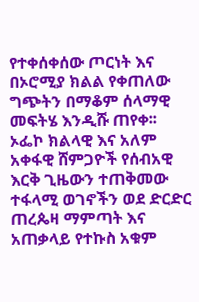የተቀሰቀሰው ጦርነት እና በኦሮሚያ ክልል የቀጠለው ግጭትን በማቆም ሰላማዊ መፍትሄ እንዲሹ ጠየቀ፡፡ ኦፌኮ ክልላዊ እና አለም አቀፋዊ ሸምጋዮች የሰብአዊ እርቅ ጊዜውን ተጠቅመው ተፋላሚ ወገኖችን ወደ ድርድር ጠረጴዛ ማምጣት እና አጠቃላይ የተኩስ አቁም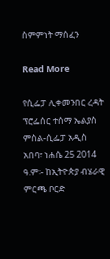ስምምነት ማሰፈን

Read More

የሲፌፓ ሊቀመንበር ረዳት ፕሮፌሰር ተሰማ ኤልያስ ምስል-ሲፌፓ አዲስ አበባ፣ ነሐሴ 25 2014 ዓ.ም፡- ከኢትዮጵያ ብሄራዊ ምርጫ ቦርድ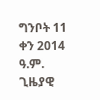ግንቦት 11 ቀን 2014 ዓ.ም. ጊዜያዊ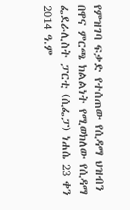የምዝገባ ፍቃድ የተሰጠው የሲዳማ ህዝብን በዋና ምርጫ ክልልነት የሚወክለው የሲዳማ ፌደራሊስት ፓርቲ (ሲፌፓ) ነሐሴ 23 ቀን 2014 ዓ.ም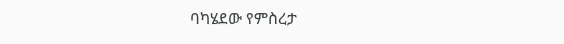ባካሄደው የምስረታ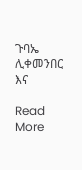ጉባኤ ሊቀመንበር እና

Read More